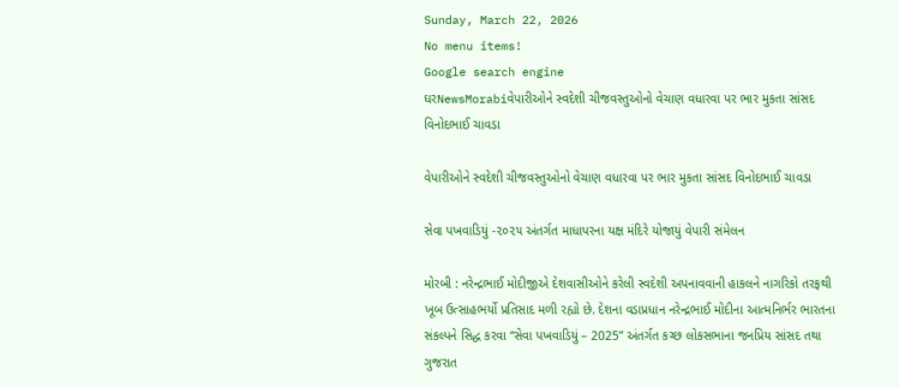Sunday, March 22, 2026
No menu items!
Google search engine
ઘરNewsMorabiવેપારીઓને સ્વદેશી ચીજવસ્તુઓનો વેચાણ વધારવા પર ભાર મુકતા સાંસદ વિનોદભાઈ ચાવડા

વેપારીઓને સ્વદેશી ચીજવસ્તુઓનો વેચાણ વધારવા પર ભાર મુકતા સાંસદ વિનોદભાઈ ચાવડા

સેવા પખવાડિયું -૨૦૨૫ અંતર્ગત માધાપરના યક્ષ મંદિરે યોજાયું વેપારી સંમેલન

મોરબી : નરેન્દ્રભાઈ મોદીજીએ દેશવાસીઓને કરેલી સ્વદેશી અપનાવવાની હાકલને નાગરિકો તરફથી ખૂબ ઉત્સાહભર્યો પ્રતિસાદ મળી રહ્યો છે. દેશના વડાપ્રધાન નરેન્દ્રભાઈ મોદીના આત્મનિર્ભર ભારતના સંકલ્પને સિદ્ધ કરવા “સેવા પખવાડિયું – 2025” અંતર્ગત કચ્છ લોકસભાના જનપ્રિય સાંસદ તથા ગુજરાત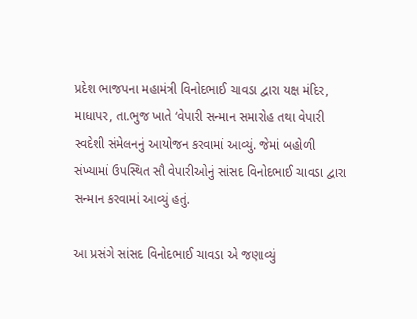પ્રદેશ ભાજપના મહામંત્રી વિનોદભાઈ ચાવડા દ્વારા યક્ષ મંદિર, માધાપર, તા.ભુજ ખાતે ‘વેપારી સન્માન સમારોહ તથા વેપારી સ્વદેશી સંમેલનનું આયોજન કરવામાં આવ્યું. જેમાં બહોળી સંખ્યામાં ઉપસ્થિત સૌ વેપારીઓનું સાંસદ વિનોદભાઈ ચાવડા દ્વારા સન્માન કરવામાં આવ્યું હતું.

આ પ્રસંગે સાંસદ વિનોદભાઈ ચાવડા એ જણાવ્યું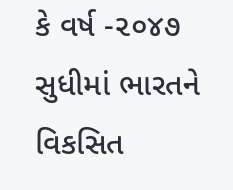કે વર્ષ -૨૦૪૭ સુધીમાં ભારતને વિકસિત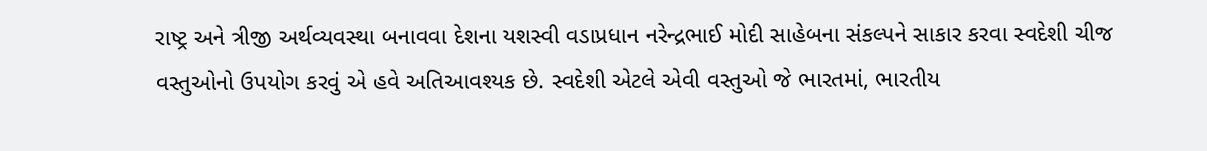રાષ્ટ્ર અને ત્રીજી અર્થવ્યવસ્થા બનાવવા દેશના યશસ્વી વડાપ્રધાન નરેન્દ્રભાઈ મોદી સાહેબના સંકલ્પને સાકાર કરવા સ્વદેશી ચીજ વસ્તુઓનો ઉપયોગ કરવું એ હવે અતિઆવશ્યક છે. સ્વદેશી એટલે એવી વસ્તુઓ જે ભારતમાં, ભારતીય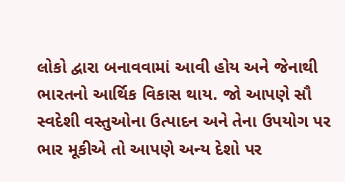લોકો દ્વારા બનાવવામાં આવી હોય અને જેનાથી ભારતનો આર્થિક વિકાસ થાય. જો આપણે સૌ સ્વદેશી વસ્તુઓના ઉત્પાદન અને તેના ઉપયોગ પર ભાર મૂકીએ તો આપણે અન્ય દેશો પર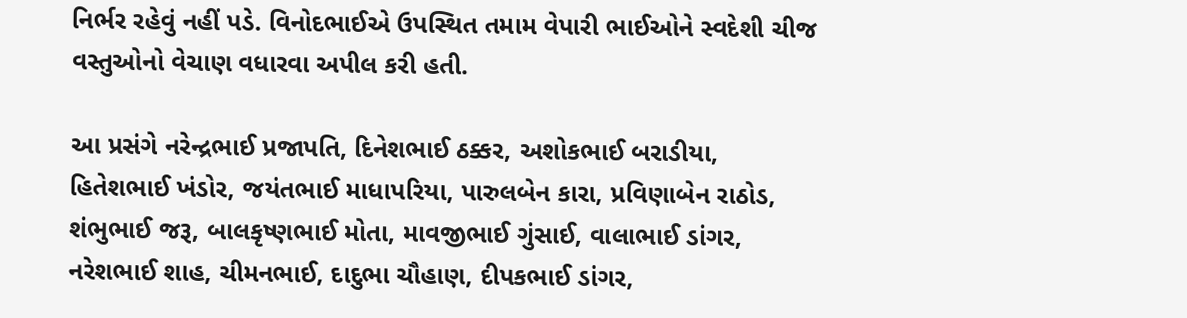નિર્ભર રહેવું નહીં પડે. વિનોદભાઈએ ઉપસ્થિત તમામ વેપારી ભાઈઓને સ્વદેશી ચીજ વસ્તુઓનો વેચાણ વધારવા અપીલ કરી હતી.

આ પ્રસંગે નરેન્દ્રભાઈ પ્રજાપતિ, દિનેશભાઈ ઠક્કર, અશોકભાઈ બરાડીયા, હિતેશભાઈ ખંડોર, જયંતભાઈ માધાપરિયા, પારુલબેન કારા, પ્રવિણાબેન રાઠોડ, શંભુભાઈ જરૂ, બાલકૃષ્ણભાઈ મોતા, માવજીભાઈ ગુંસાઈ, વાલાભાઈ ડાંગર, નરેશભાઈ શાહ, ચીમનભાઈ, દાદુભા ચૌહાણ, દીપકભાઈ ડાંગર,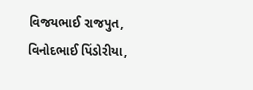વિજયભાઈ રાજપુત, વિનોદભાઈ પિંડોરીયા,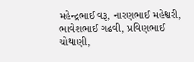મહેન્દ્રભાઈ વરૂ, નારણભાઈ મહેશ્વરી, ભાવેશભાઈ ગઢવી, પ્રવિણભાઈ ચોથાણી,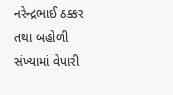નરેન્દ્રભાઈ ઠક્કર તથા બહોળી સંખ્યામાં વેપારી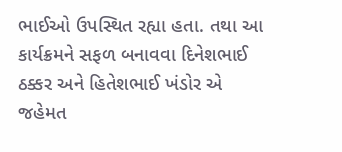ભાઈઓ ઉપસ્થિત રહ્યા હતા. તથા આ કાર્યક્રમને સફળ બનાવવા દિનેશભાઈ ઠક્કર અને હિતેશભાઈ ખંડોર એ જહેમત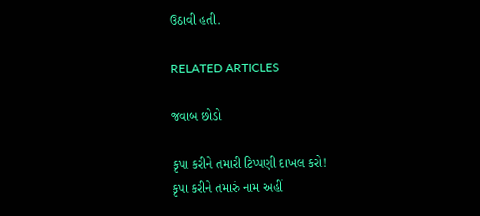ઉઠાવી હતી.

RELATED ARTICLES

જવાબ છોડો

કૃપા કરીને તમારી ટિપ્પણી દાખલ કરો!
કૃપા કરીને તમારું નામ અહીં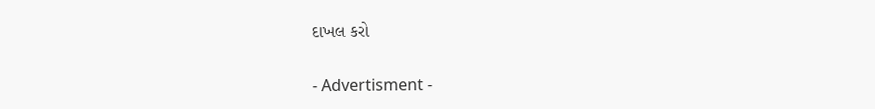દાખલ કરો

- Advertisment -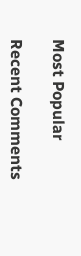Most Popular

Recent Comments